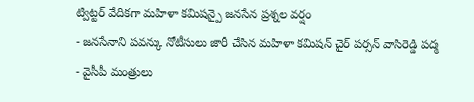ట్విట్టర్ వేదికగా మహిళా కమిషన్పై జనసేన ప్రశ్నల వర్షం
- జనసేనాని పవన్కు నోటీసులు జారీ చేసిన మహిళా కమిషన్ చైర్ పర్సన్ వాసిరెడ్డి పద్మ
- వైసీపీ మంత్రులు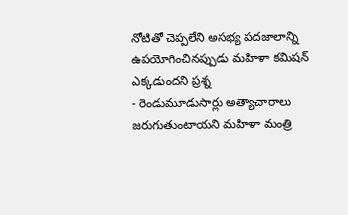నోటితో చెప్పలేని అసభ్య పదజాలాన్ని ఉపయోగించినప్పుడు మహిళా కమిషన్ ఎక్కడుందని ప్రశ్న
- రెండుమూడుసార్లు అత్యాచారాలు జరుగుతుంటాయని మహిళా మంత్రి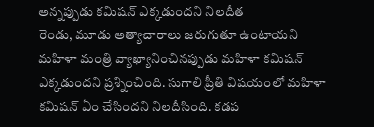అన్నప్పుడు కమిషన్ ఎక్కడుందని నిలదీత
రెండు, మూడు అత్యాచారాలు జరుగుతూ ఉంటాయని మహిళా మంత్రి వ్యాఖ్యానించినప్పుడు మహిళా కమిషన్ ఎక్కడుందని ప్రశ్నించింది. సుగాలి ప్రీతి విషయంలో మహిళా కమిషన్ ఏం చేసిందని నిలదీసింది. కడప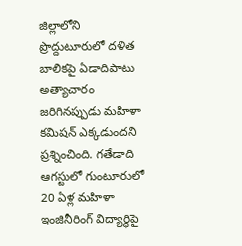జిల్లాలోని ప్రొద్దుటూరులో దళిత బాలికపై ఏడాదిపాటు అత్యాచారం జరిగినప్పుడు మహిళా కమిషన్ ఎక్కడుందని ప్రశ్నించింది. గతేడాది ఆగస్టులో గుంటూరులో 20 ఏళ్ల మహిళా ఇంజినీరింగ్ విద్యార్థిపై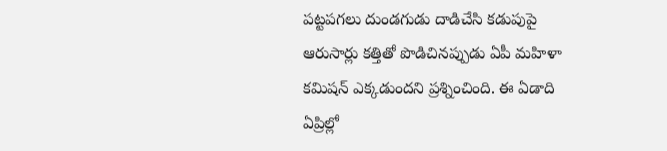పట్టపగలు దుండగుడు దాడిచేసి కడుపుపై ఆరుసార్లు కత్తితో పొడిచినప్పుడు ఏపీ మహిళా కమిషన్ ఎక్కడుందని ప్రశ్నించింది. ఈ ఏడాది ఏప్రిల్లో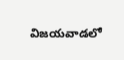విజయవాడలో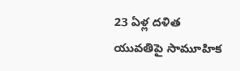23 ఏళ్ల దళిత యువతిపై సామూహిక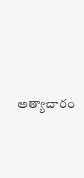అత్యాచారం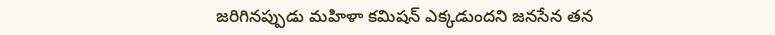జరిగినప్పుడు మహిళా కమిషన్ ఎక్కడుందని జనసేన తన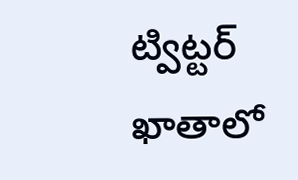ట్విట్టర్ ఖాతాలో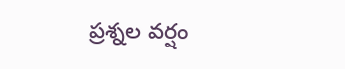ప్రశ్నల వర్షం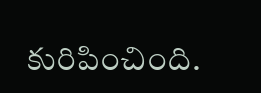కురిపించింది.